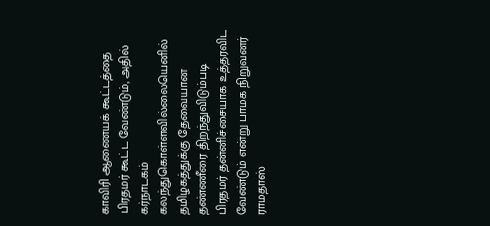காவிரி ஆணையக் கூட்டத்தை பிரதமர் கூட்ட வேண்டும், அதில் கர்நாடகம் கலந்துகொள்ளவில்லையெனில் தமிழகத்துக்கு தேவையான தண்ணீரை திறந்துவிடும்படி பிரதமர் தன்னிச்சையாக உத்தரவிட வேண்டும் என்று பாமக நிறுவனர் ராமதாஸ்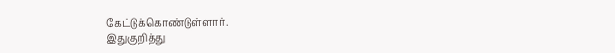கேட்டுக்கொண்டுள்ளார்.
இதுகுறித்து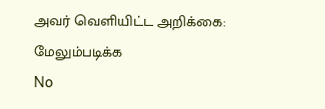அவர் வெளியிட்ட அறிக்கை:
மேலும்படிக்க
No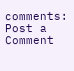comments:
Post a Comment